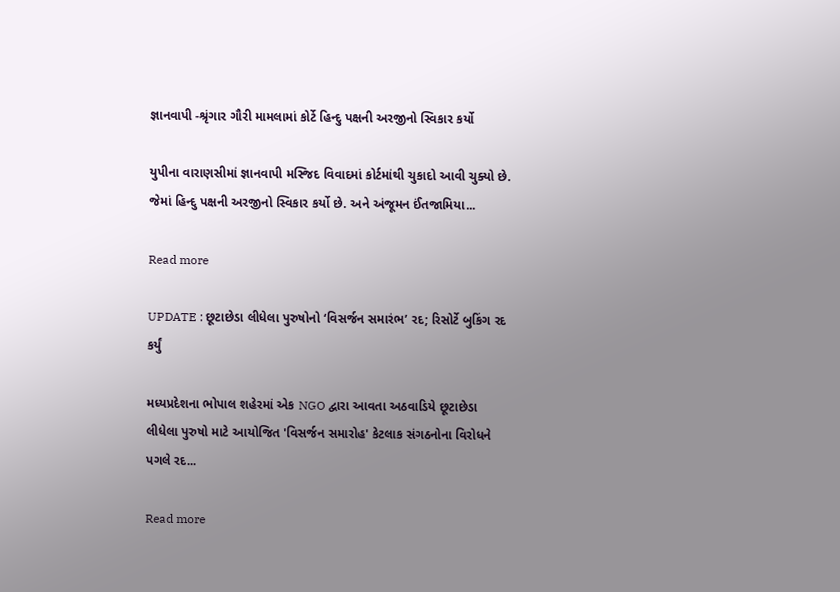જ્ઞાનવાપી -શ્રૃંગાર ગૌરી મામલામાં કોર્ટે હિન્દુ પક્ષની અરજીનો સ્વિકાર કર્યો

યુપીના વારાણસીમાં જ્ઞાનવાપી મસ્જિદ વિવાદમાં કોર્ટમાંથી ચુકાદો આવી ચુક્યો છે. જેમાં હિન્દુ પક્ષની અરજીનો સ્વિકાર કર્યો છે. અને અંજૂમન ઈંતજામિયા...

Read more

UPDATE : છૂટાછેડા લીધેલા પુરુષોનો ‘વિસર્જન સમારંભ’ રદ; રિસોર્ટે બુકિંગ રદ કર્યું

મધ્યપ્રદેશના ભોપાલ શહેરમાં એક NGO દ્વારા આવતા અઠવાડિયે છૂટાછેડા લીધેલા પુરુષો માટે આયોજિત 'વિસર્જન સમારોહ' કેટલાક સંગઠનોના વિરોધને પગલે રદ...

Read more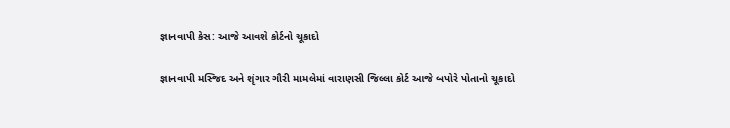જ્ઞાનવાપી કેસ: આજે આવશે કોર્ટનો ચૂકાદો

જ્ઞાનવાપી મસ્જિદ અને શૃંગાર ગૌરી મામલેમાં વારાણસી જિલ્લા કોર્ટ આજે બપોરે પોતાનો ચૂકાદો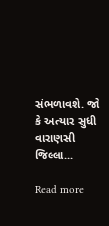સંભળાવશે. જો કે અત્યાર સુધી વારાણસી જિલ્લા...

Read more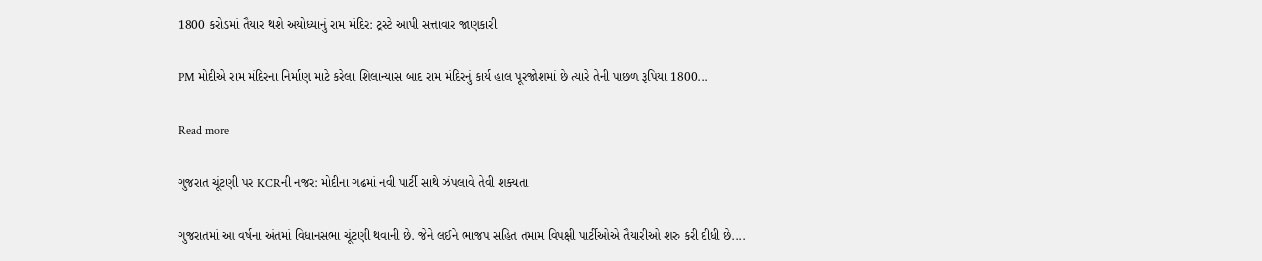1800 કરોડમાં તૈયાર થશે અયોધ્યાનું રામ મંદિર: ટ્રસ્ટે આપી સત્તાવાર જાણકારી

PM મોદીએ રામ મંદિરના નિર્માણ માટે કરેલા શિલાન્યાસ બાદ રામ મંદિરનું કાર્ય હાલ પૂરજોશમાં છે ત્યારે તેની પાછળ રૂપિયા 1800...

Read more

ગુજરાત ચૂંટણી પર KCRની નજર: મોદીના ગઢમાં નવી પાર્ટી સાથે ઝંપલાવે તેવી શક્યતા

ગુજરાતમાં આ વર્ષના અંતમાં વિધાનસભા ચૂંટણી થવાની છે. જેને લઈને ભાજપ સહિત તમામ વિપક્ષી પાર્ટીઓએ તૈયારીઓ શરુ કરી દીધી છે....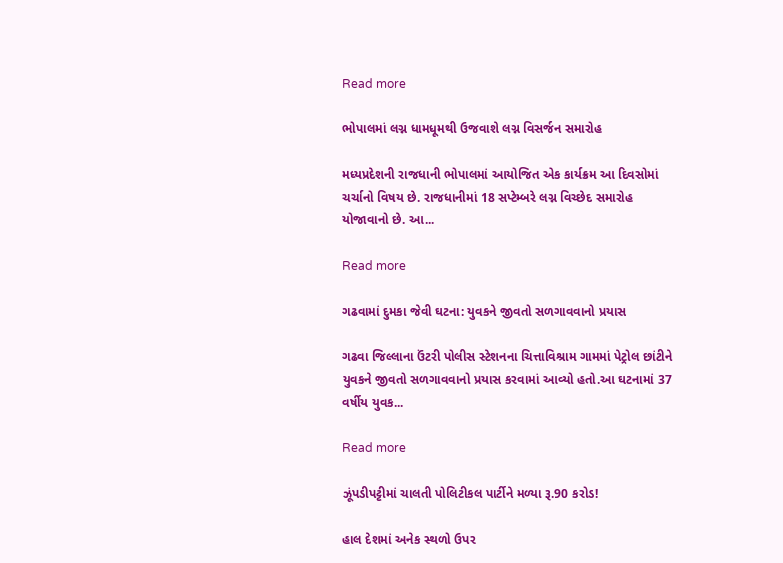Read more

ભોપાલમાં લગ્ન ધામધૂમથી ઉજવાશે લગ્ન વિસર્જન સમારોહ

મધ્યપ્રદેશની રાજધાની ભોપાલમાં આયોજિત એક કાર્યક્રમ આ દિવસોમાં ચર્ચાનો વિષય છે. રાજધાનીમાં 18 સપ્ટેમ્બરે લગ્ન વિચ્છેદ સમારોહ યોજાવાનો છે. આ...

Read more

ગઢવામાં દુમકા જેવી ઘટના: યુવકને જીવતો સળગાવવાનો પ્રયાસ

ગઢવા જિલ્લાના ઉંટરી પોલીસ સ્ટેશનના ચિત્તાવિશ્રામ ગામમાં પેટ્રોલ છાંટીને યુવકને જીવતો સળગાવવાનો પ્રયાસ કરવામાં આવ્યો હતો.આ ઘટનામાં 37 વર્ષીય યુવક...

Read more

ઝૂંપડીપટ્ટીમાં ચાલતી પોલિટીકલ પાર્ટીને મળ્યા રૂ.90 કરોડ!

હાલ દેશમાં અનેક સ્થળો ઉપર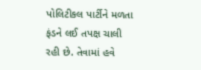પોલિટીકલ પાર્ટીને મળતા ફંડને લઈ તપક્ષ ચાલી રહી છે. તેવામાં હવે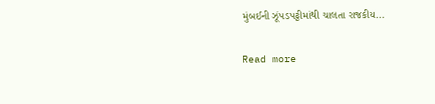મુંબઈની ઝૂંપડપટ્ટીમાંથી ચાલતા રાજકીય...

Read more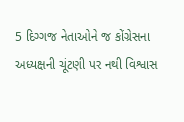5 દિગ્ગજ નેતાઓને જ કોંગ્રેસના અધ્યક્ષની ચૂંટણી પર નથી વિશ્વાસ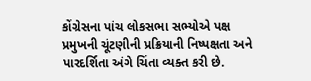કોંગ્રેસના પાંચ લોકસભા સભ્યોએ પક્ષ પ્રમુખની ચૂંટણીની પ્રક્રિયાની નિષ્પક્ષતા અને પારદર્શિતા અંગે ચિંતા વ્યક્ત કરી છે.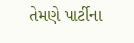તેમણે પાર્ટીના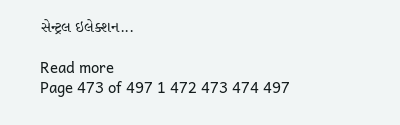સેન્ટ્રલ ઇલેક્શન...

Read more
Page 473 of 497 1 472 473 474 497